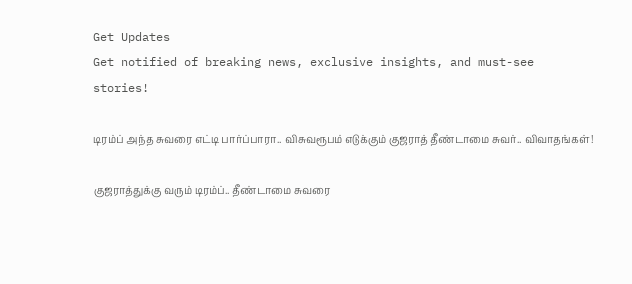Get Updates
Get notified of breaking news, exclusive insights, and must-see stories!

டிரம்ப் அந்த சுவரை எட்டி பார்ப்பாரா.. விசுவரூபம் எடுக்கும் குஜராத் தீண்டாமை சுவர்.. விவாதங்கள்!

குஜராத்துக்கு வரும் டிரம்ப்.. தீண்டாமை சுவரை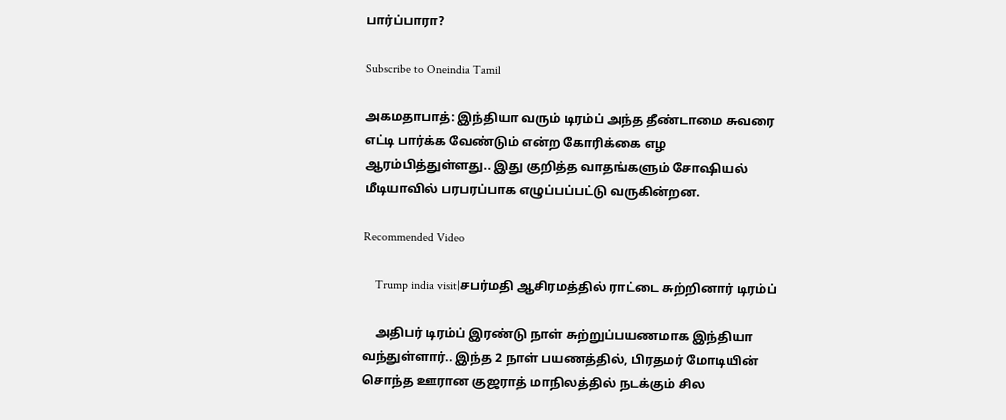பார்ப்பாரா?

Subscribe to Oneindia Tamil

அகமதாபாத்: இந்தியா வரும் டிரம்ப் அந்த தீண்டாமை சுவரை எட்டி பார்க்க வேண்டும் என்ற கோரிக்கை எழ ஆரம்பித்துள்ளது.. இது குறித்த வாதங்களும் சோஷியல் மீடியாவில் பரபரப்பாக எழுப்பப்பட்டு வருகின்றன.

Recommended Video

    Trump india visit|சபர்மதி ஆசிரமத்தில் ராட்டை சுற்றினார் டிரம்ப்

    அதிபர் டிரம்ப் இரண்டு நாள் சுற்றுப்பயணமாக இந்தியா வந்துள்ளார்.. இந்த 2 நாள் பயணத்தில், பிரதமர் மோடியின் சொந்த ஊரான குஜராத் மாநிலத்தில் நடக்கும் சில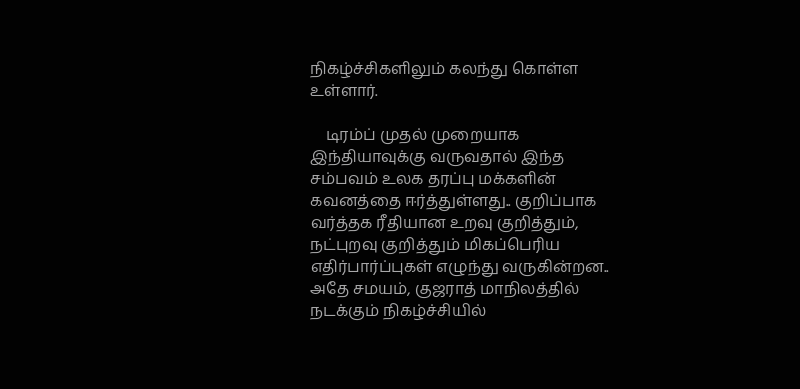நிகழ்ச்சிகளிலும் கலந்து கொள்ள உள்ளார்.

    டிரம்ப் முதல் முறையாக இந்தியாவுக்கு வருவதால் இந்த சம்பவம் உலக தரப்பு மக்களின் கவனத்தை ஈர்த்துள்ளது.. குறிப்பாக வர்த்தக ரீதியான உறவு குறித்தும், நட்புறவு குறித்தும் மிகப்பெரிய எதிர்பார்ப்புகள் எழுந்து வருகின்றன.. அதே சமயம், குஜராத் மாநிலத்தில் நடக்கும் நிகழ்ச்சியில்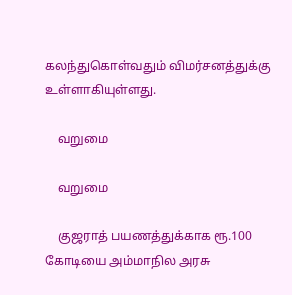கலந்துகொள்வதும் விமர்சனத்துக்கு உள்ளாகியுள்ளது.

    வறுமை

    வறுமை

    குஜராத் பயணத்துக்காக ரூ.100 கோடியை அம்மாநில அரசு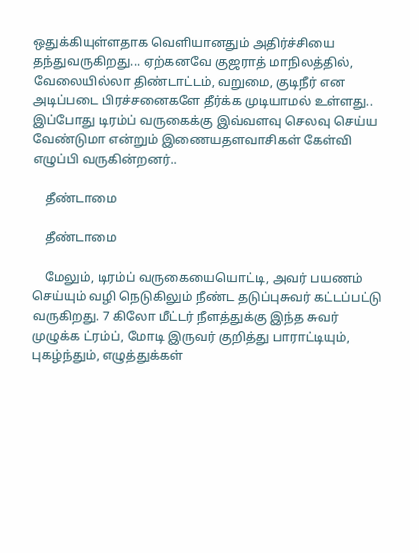ஒதுக்கியுள்ளதாக வெளியானதும் அதிர்ச்சியை தந்துவருகிறது... ஏற்கனவே குஜராத் மாநிலத்தில், வேலையில்லா திண்டாட்டம், வறுமை, குடிநீர் என அடிப்படை பிரச்சனைகளே தீர்க்க முடியாமல் உள்ளது.. இப்போது டிரம்ப் வருகைக்கு இவ்வளவு செலவு செய்ய வேண்டுமா என்றும் இணையதளவாசிகள் கேள்வி எழுப்பி வருகின்றனர்..

    தீண்டாமை

    தீண்டாமை

    மேலும், டிரம்ப் வருகையையொட்டி, அவர் பயணம் செய்யும் வழி நெடுகிலும் நீண்ட தடுப்புசுவர் கட்டப்பட்டு வருகிறது. 7 கிலோ மீட்டர் நீளத்துக்கு இந்த சுவர் முழுக்க ட்ரம்ப், மோடி இருவர் குறித்து பாராட்டியும், புகழ்ந்தும், எழுத்துக்கள்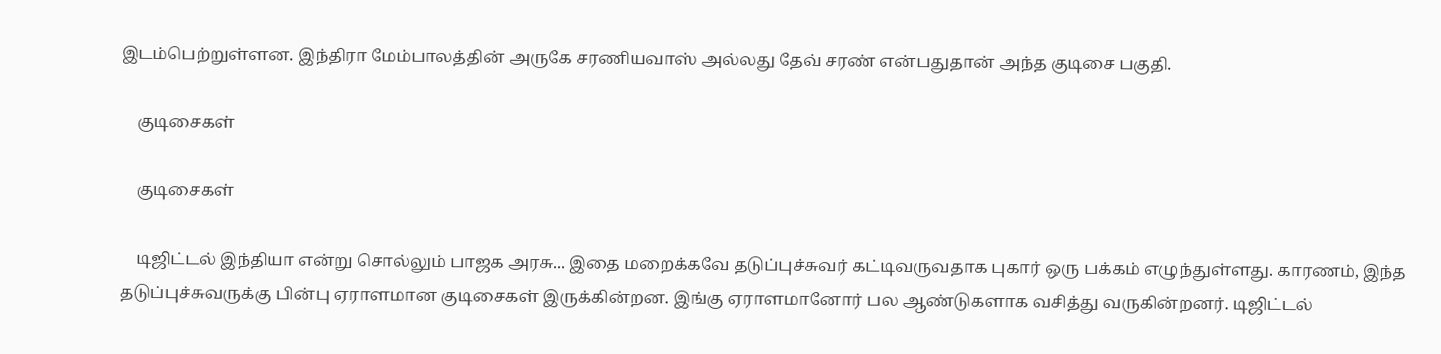இடம்பெற்றுள்ளன. இந்திரா மேம்பாலத்தின் அருகே சரணியவாஸ் அல்லது தேவ் சரண் என்பதுதான் அந்த குடிசை பகுதி.

    குடிசைகள்

    குடிசைகள்

    டிஜிட்டல் இந்தியா என்று சொல்லும் பாஜக அரசு... இதை மறைக்கவே தடுப்புச்சுவர் கட்டிவருவதாக புகார் ஒரு பக்கம் எழுந்துள்ளது. காரணம், இந்த தடுப்புச்சுவருக்கு பின்பு ஏராளமான குடிசைகள் இருக்கின்றன. இங்கு ஏராளமானோர் பல ஆண்டுகளாக வசித்து வருகின்றனர். டிஜிட்டல்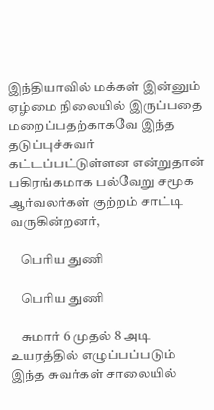இந்தியாவில் மக்கள் இன்னும் ஏழ்மை நிலையில் இருப்பதை மறைப்பதற்காகவே இந்த தடுப்புச்சுவர் கட்டப்பட்டுள்ளன என்றுதான் பகிரங்கமாக பல்வேறு சமூக ஆர்வலர்கள் குற்றம் சாட்டி வருகின்றனர்,

    பெரிய துணி

    பெரிய துணி

    சுமார் 6 முதல் 8 அடி உயரத்தில் எழுப்பப்படும் இந்த சுவர்கள் சாலையில்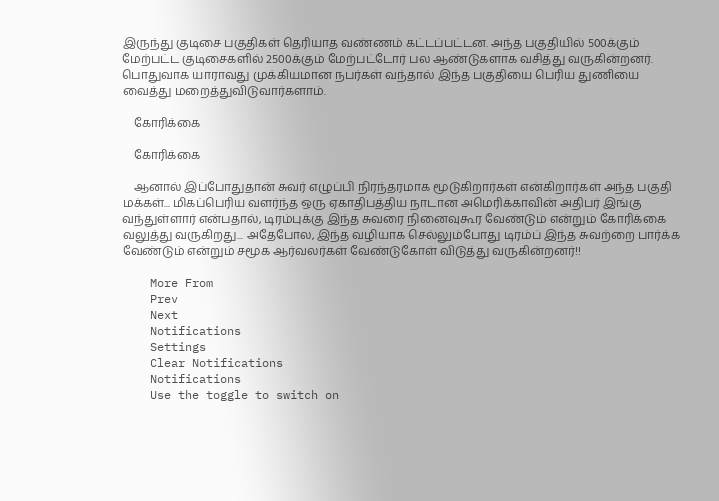இருந்து குடிசை பகுதிகள் தெரியாத வண்ணம் கட்டப்பட்டன. அந்த பகுதியில் 500க்கும் மேற்பட்ட குடிசைகளில் 2500க்கும் மேற்பட்டோர் பல ஆண்டுகளாக வசித்து வருகின்றனர். பொதுவாக யாராவது முக்கியமான நபர்கள் வந்தால் இந்த பகுதியை பெரிய துணியை வைத்து மறைத்துவிடுவார்களாம்.

    கோரிக்கை

    கோரிக்கை

    ஆனால் இப்போதுதான் சுவர் எழுப்பி நிரந்தரமாக மூடுகிறார்கள் என்கிறார்கள் அந்த பகுதி மக்கள்... மிகப்பெரிய வளர்ந்த ஒரு ஏகாதிபத்திய நாடான அமெரிக்காவின் அதிபர் இங்கு வந்துள்ளார் என்பதால், டிரம்புக்கு இந்த சுவரை நினைவுகூர வேண்டும் என்றும் கோரிக்கை வலுத்து வருகிறது... அதேபோல, இந்த வழியாக செல்லும்போது டிரம்ப் இந்த சுவற்றை பார்க்க வேண்டும் என்றும் சமூக ஆர்வலர்கள் வேண்டுகோள் விடுத்து வருகின்றனர்!!

    More From
    Prev
    Next
    Notifications
    Settings
    Clear Notifications
    Notifications
    Use the toggle to switch on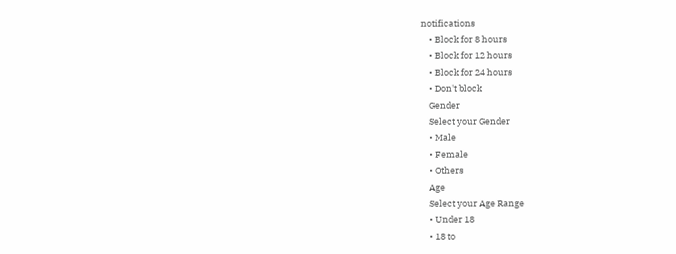notifications
    • Block for 8 hours
    • Block for 12 hours
    • Block for 24 hours
    • Don't block
    Gender
    Select your Gender
    • Male
    • Female
    • Others
    Age
    Select your Age Range
    • Under 18
    • 18 to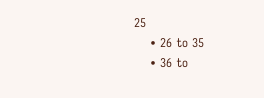25
    • 26 to 35
    • 36 to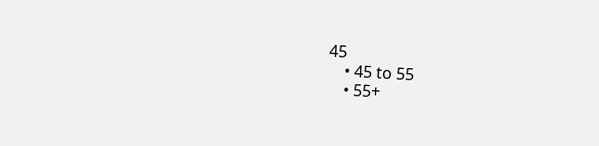45
    • 45 to 55
    • 55+